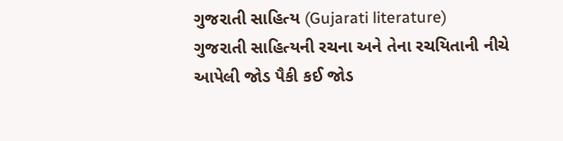ગુજરાતી સાહિત્ય (Gujarati literature)
ગુજરાતી સાહિત્યની રચના અને તેના રચયિતાની નીચે આપેલી જોડ પૈકી કઈ જોડ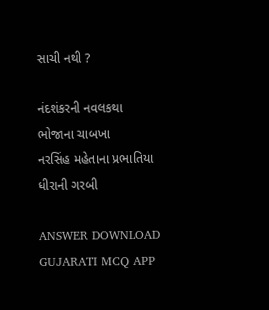સાચી નથી ?

નંદશંકરની નવલકથા
ભોજાના ચાબખા
નરસિંહ મહેતાના પ્રભાતિયા
ધીરાની ગરબી

ANSWER DOWNLOAD GUJARATI MCQ APP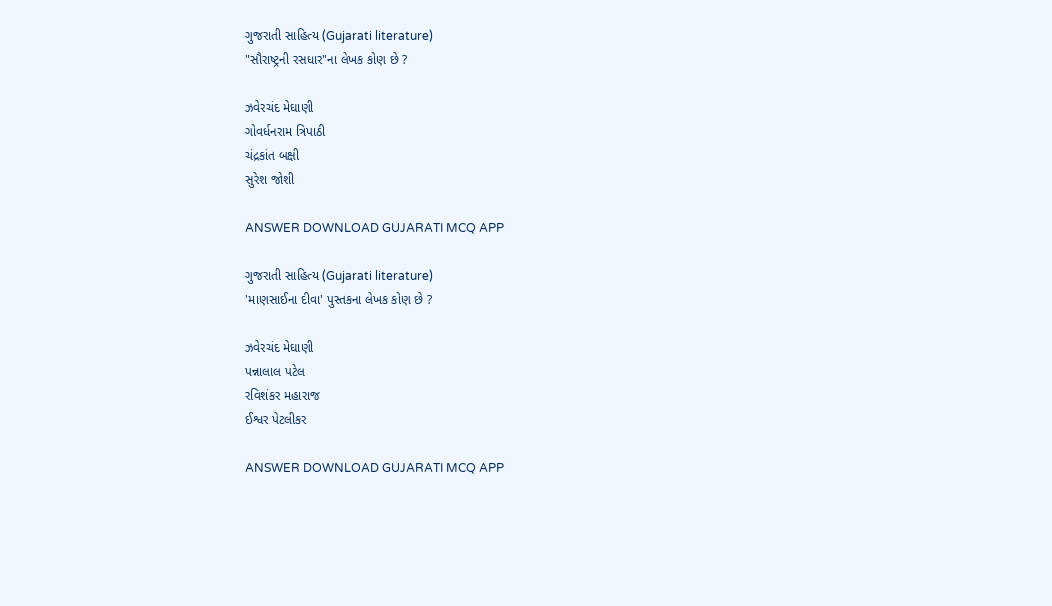ગુજરાતી સાહિત્ય (Gujarati literature)
"સૌરાષ્ટ્રની રસધાર"ના લેખક કોણ છે ?

ઝવેરચંદ મેઘાણી
ગોવર્ધનરામ ત્રિપાઠી
ચંદ્રકાંત બક્ષી
સુરેશ જોશી

ANSWER DOWNLOAD GUJARATI MCQ APP

ગુજરાતી સાહિત્ય (Gujarati literature)
'માણસાઈના દીવા' પુસ્તકના લેખક કોણ છે ?

ઝવેરચંદ મેઘાણી
પન્નાલાલ પટેલ
રવિશંકર મહારાજ
ઈશ્વર પેટલીકર

ANSWER DOWNLOAD GUJARATI MCQ APP